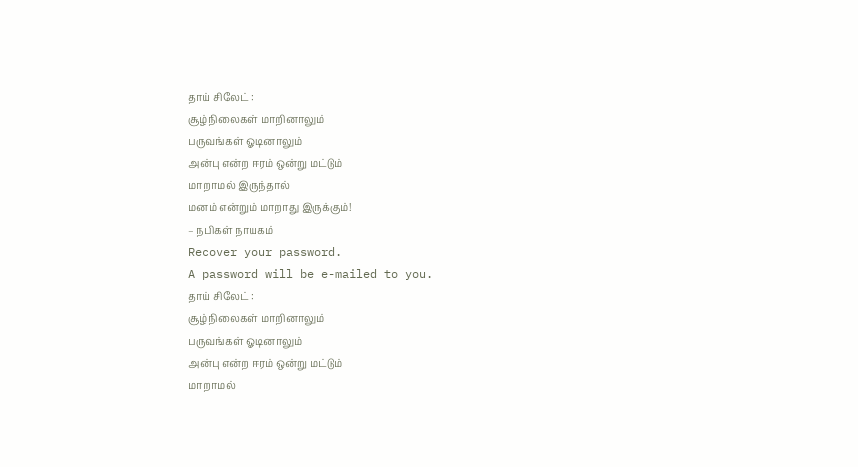தாய் சிலேட் :
சூழ்நிலைகள் மாறினாலும்
பருவங்கள் ஓடினாலும்
அன்பு என்ற ஈரம் ஒன்று மட்டும்
மாறாமல் இருந்தால்
மனம் என்றும் மாறாது இருக்கும்!
– நபிகள் நாயகம்
Recover your password.
A password will be e-mailed to you.
தாய் சிலேட் :
சூழ்நிலைகள் மாறினாலும்
பருவங்கள் ஓடினாலும்
அன்பு என்ற ஈரம் ஒன்று மட்டும்
மாறாமல்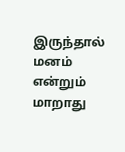இருந்தால்
மனம் என்றும் மாறாது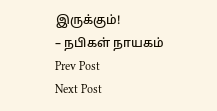இருக்கும்!
– நபிகள் நாயகம்
Prev Post
Next Post